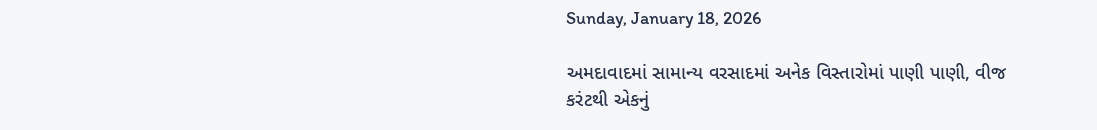Sunday, January 18, 2026

અમદાવાદમાં સામાન્ય વરસાદમાં અનેક વિસ્તારોમાં પાણી પાણી, વીજ કરંટથી એકનું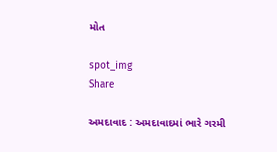મોત

spot_img
Share

અમદાવાદ : અમદાવાદમાં ભારે ગરમી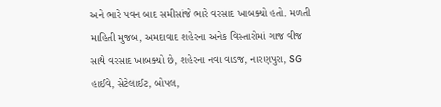અને ભારે પવન બાદ સમીસાંજે ભારે વરસાદ ખાબક્યો હતો. મળતી માહિતી મુજબ, અમદાવાદ શહેરના અનેક વિસ્તારોમાં ગાજ વીજ સાથે વરસાદ ખાબક્યો છે, શહેરના નવા વાડજ, નારણપુરા, SG હાઈવે, સેટેલાઈટ, બોપલ,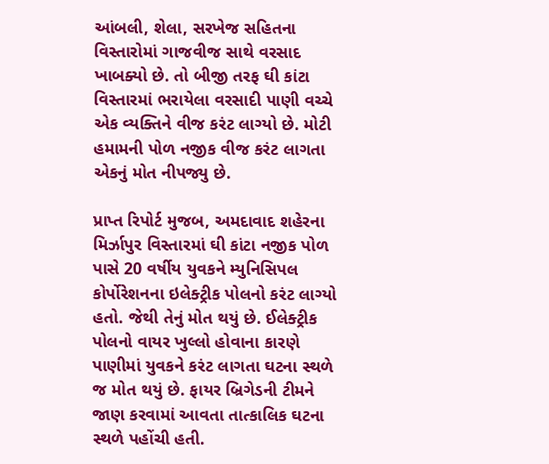આંબલી, શેલા, સરખેજ સહિતના વિસ્તારોમાં ગાજવીજ સાથે વરસાદ ખાબક્યો છે. તો બીજી તરફ ઘી કાંટા વિસ્તારમાં ભરાયેલા વરસાદી પાણી વચ્ચે એક વ્યક્તિને વીજ કરંટ લાગ્યો છે. મોટી હમામની પોળ નજીક વીજ કરંટ લાગતા એકનું મોત નીપજ્યુ છે.

પ્રાપ્ત રિપોર્ટ મુજબ, અમદાવાદ શહેરના મિર્ઝાપુર વિસ્તારમાં ઘી કાંટા નજીક પોળ પાસે 20 વર્ષીય યુવકને મ્યુનિસિપલ કોર્પોરેશનના ઇલેક્ટ્રીક પોલનો કરંટ લાગ્યો હતો. જેથી તેનું મોત થયું છે. ઈલેક્ટ્રીક પોલનો વાયર ખુલ્લો હોવાના કારણે પાણીમાં યુવકને કરંટ લાગતા ઘટના સ્થળે જ મોત થયું છે. ફાયર બ્રિગેડની ટીમને જાણ કરવામાં આવતા તાત્કાલિક ઘટના સ્થળે પહોંચી હતી.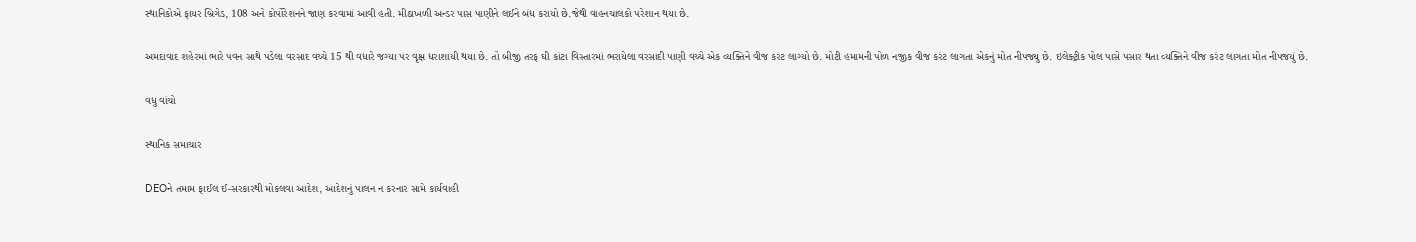સ્થાનિકોએ ફાયર બ્રિગેડ, 108 અને કોર્પોરેશનને જાણ કરવામાં આવી હતી. મીઠાખળી અન્ડર પાસ પાણીને લઈને બંધ કરાયો છે.જેથી વાહનચાલકો પરેશાન થયા છે.

અમદાવાદ શહેરમાં ભારે પવન સાથે પડેલા વરસાદ વચ્ચે 15 થી વધારે જગ્યા પર વૃક્ષ ધરાશાયી થયા છે. તો બીજી તરફ ઘી કાંટા વિસ્તારમાં ભરાયેલા વરસાદી પાણી વચ્ચે એક વ્યક્તિને વીજ કરંટ લાગ્યો છે. મોટી હમામની પોળ નજીક વીજ કરંટ લાગતા એકનું મોત નીપજ્યુ છે. ઇલેક્ટ્રીક પોલ પાસે પસાર થતા વ્યક્તિને વીજ કરંટ લાગતા મોત નીપજયું છે.

વધુ વાંચો

સ્થાનિક સમાચાર

DEOને તમામ ફાઈલ ઈ-સરકારથી મોકલવા આદેશ, આદેશનું પાલન ન કરનાર સામે કાર્યવાહી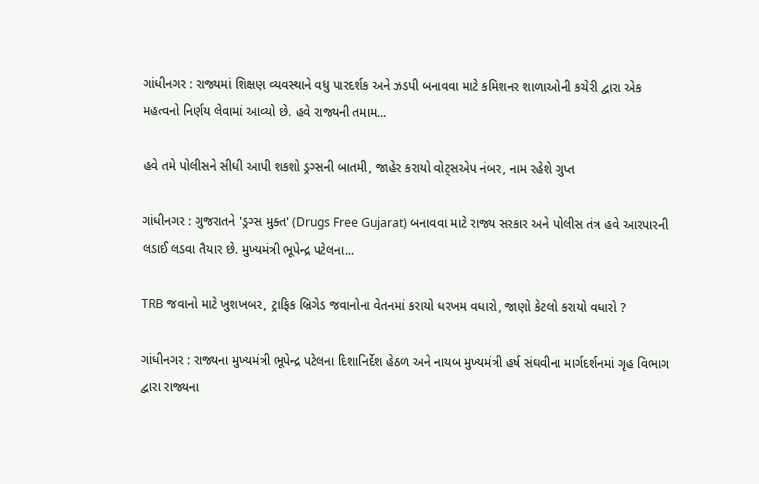ગાંધીનગર : રાજ્યમાં શિક્ષણ વ્યવસ્થાને વધુ પારદર્શક અને ઝડપી બનાવવા માટે કમિશનર શાળાઓની કચેરી દ્વારા એક મહત્વનો નિર્ણય લેવામાં આવ્યો છે. હવે રાજ્યની તમામ...

હવે તમે પોલીસને સીધી આપી શકશો ડ્રગ્સની બાતમી, જાહેર કરાયો વોટ્સએપ નંબર, નામ રહેશે ગુપ્ત

ગાંધીનગર : ગુજરાતને 'ડ્રગ્સ મુક્ત' (Drugs Free Gujarat) બનાવવા માટે રાજ્ય સરકાર અને પોલીસ તંત્ર હવે આરપારની લડાઈ લડવા તૈયાર છે. મુખ્યમંત્રી ભૂપેન્દ્ર પટેલના...

TRB જવાનો માટે ખુશખબર, ટ્રાફિક બ્રિગેડ જવાનોના વેતનમાં કરાયો ધરખમ વધારો, જાણો કેટલો કરાયો વધારો ?

ગાંધીનગર : રાજ્યના મુખ્યમંત્રી ભૂપેન્દ્ર પટેલના દિશાનિર્દેશ હેઠળ અને નાયબ મુખ્યમંત્રી હર્ષ સંઘવીના માર્ગદર્શનમાં ગૃહ વિભાગ દ્વારા રાજ્યના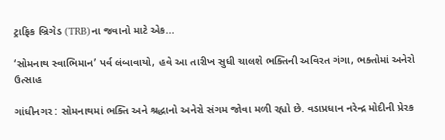ટ્રાફિક બ્રિગેડ (TRB)ના જવાનો માટે એક...

‘સોમનાથ સ્વાભિમાન’ પર્વ લંબાવાયો, હવે આ તારીખ સુધી ચાલશે ભક્તિની અવિરત ગંગા, ભક્તોમાં અનેરો ઉત્સાહ

ગાંધીનગર : સોમનાથમાં ભક્તિ અને શ્રદ્ધાનો અનેરો સંગમ જોવા મળી રહ્યો છે. વડાપ્રધાન નરેન્દ્ર મોદીની પ્રેરક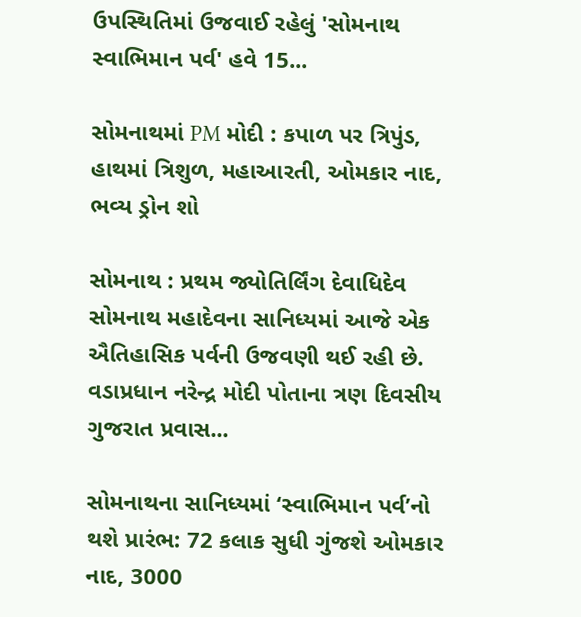ઉપસ્થિતિમાં ઉજવાઈ રહેલું 'સોમનાથ સ્વાભિમાન પર્વ' હવે 15...

સોમનાથમાં PM મોદી : કપાળ પર ત્રિપુંડ, હાથમાં ત્રિશુળ, મહાઆરતી, ઓમકાર નાદ, ભવ્ય ડ્રોન શો

સોમનાથ : પ્રથમ જ્યોતિર્લિંગ દેવાધિદેવ સોમનાથ મહાદેવના સાનિધ્યમાં આજે એક ઐતિહાસિક પર્વની ઉજવણી થઈ રહી છે. વડાપ્રધાન નરેન્દ્ર મોદી પોતાના ત્રણ દિવસીય ગુજરાત પ્રવાસ...

સોમનાથના સાનિધ્યમાં ‘સ્વાભિમાન પર્વ’નો થશે પ્રારંભ: 72 કલાક સુધી ગુંજશે ઓમકાર નાદ, 3000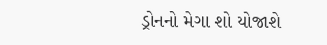ડ્રોનનો મેગા શો યોજાશે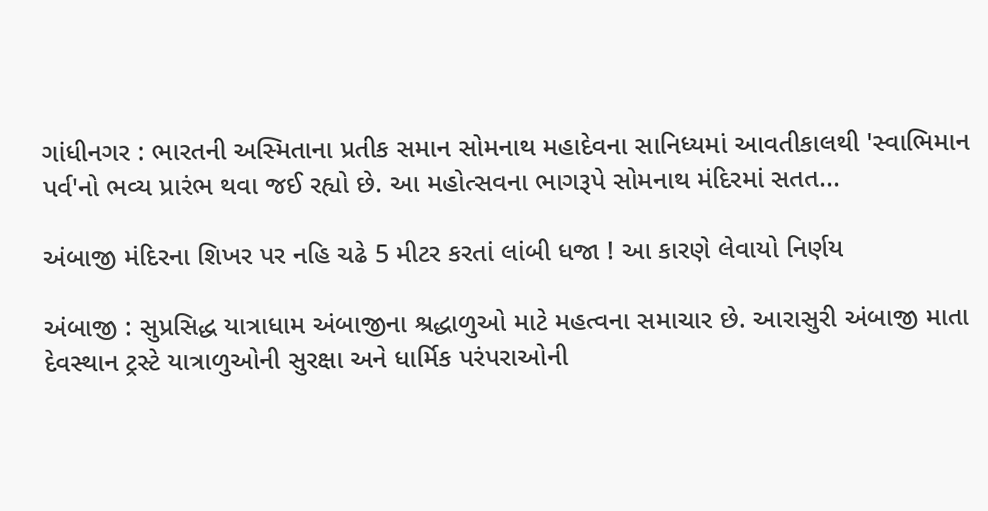ગાંધીનગર : ભારતની અસ્મિતાના પ્રતીક સમાન સોમનાથ મહાદેવના સાનિધ્યમાં આવતીકાલથી 'સ્વાભિમાન પર્વ'નો ભવ્ય પ્રારંભ થવા જઈ રહ્યો છે. આ મહોત્સવના ભાગરૂપે સોમનાથ મંદિરમાં સતત...

અંબાજી મંદિરના શિખર પર નહિ ચઢે 5 મીટર કરતાં લાંબી ધજા ! આ કારણે લેવાયો નિર્ણય

અંબાજી : સુપ્રસિદ્ધ યાત્રાધામ અંબાજીના શ્રદ્ધાળુઓ માટે મહત્વના સમાચાર છે. આરાસુરી અંબાજી માતા દેવસ્થાન ટ્રસ્ટે યાત્રાળુઓની સુરક્ષા અને ધાર્મિક પરંપરાઓની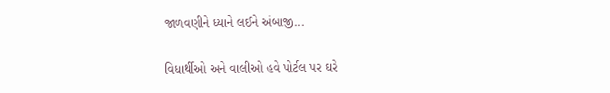જાળવણીને ધ્યાને લઈને અંબાજી...

વિધાર્થીઓ અને વાલીઓ હવે પોર્ટલ પર ઘરે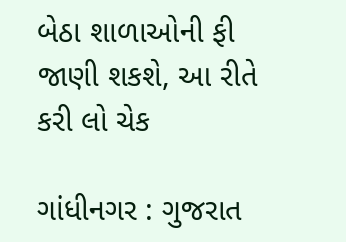બેઠા શાળાઓની ફી જાણી શકશે, આ રીતે કરી લો ચેક

ગાંધીનગર : ગુજરાત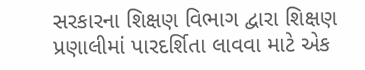સરકારના શિક્ષણ વિભાગ દ્વારા શિક્ષણ પ્રણાલીમાં પારદર્શિતા લાવવા માટે એક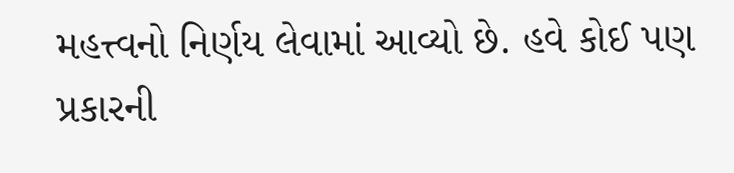મહત્ત્વનો નિર્ણય લેવામાં આવ્યો છે. હવે કોઈ પણ પ્રકારની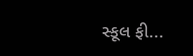સ્કૂલ ફી...